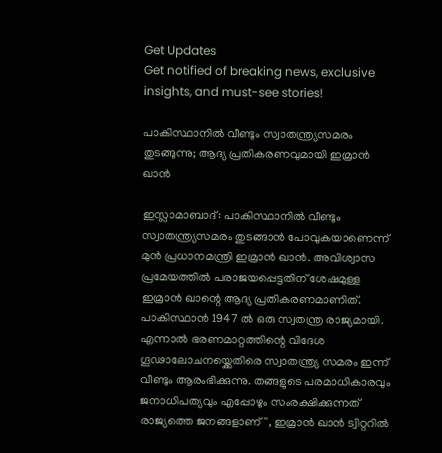Get Updates
Get notified of breaking news, exclusive insights, and must-see stories!

പാകിസ്ഥാനില്‍ വീണ്ടും സ്വാതന്ത്ര്യസമരം തുടങ്ങുന്നു; ആദ്യ പ്രതികരണവുമായി ഇമ്രാന്‍ ഖാന്‍

ഇസ്ലാമാബാദ്: പാകിസ്ഥാനില്‍ വീണ്ടും സ്വാതന്ത്ര്യസമരം തുടങ്ങാന്‍ പോവുകയാണെന്ന് മുന്‍ പ്രധാനമന്ത്രി ഇമ്രാന്‍ ഖാന്‍. അവിശ്വാസ പ്രമേയത്തില്‍ പരാജയപ്പെട്ടതിന് ശേഷമുള്ള ഇമ്രാന്‍ ഖാന്റെ ആദ്യ പ്രതികരണമാണിത്. പാകിസ്ഥാന്‍ 1947 ല്‍ ഒരു സ്വതന്ത്ര രാജ്യമായി. എന്നാല്‍ ഭരണമാറ്റത്തിന്റെ വിദേശ ഗൂഢാലോചനയ്ക്കെതിരെ സ്വാതന്ത്ര്യ സമരം ഇന്ന് വീണ്ടും ആരംഭിക്കുന്നു. തങ്ങളുടെ പരമാധികാരവും ജനാധിപത്യവും എപ്പോഴും സംരക്ഷിക്കുന്നത് രാജ്യത്തെ ജനങ്ങളാണ്'', ഇമ്രാന്‍ ഖാന്‍ ട്വിറ്ററില്‍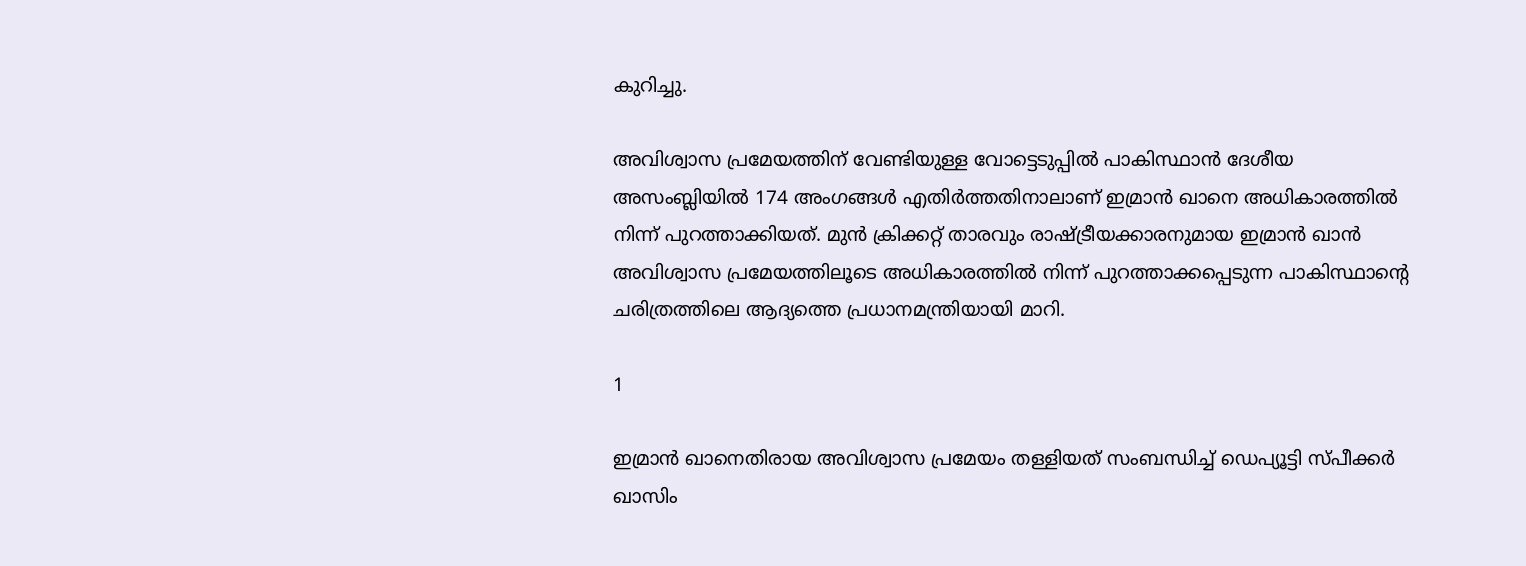കുറിച്ചു.

അവിശ്വാസ പ്രമേയത്തിന് വേണ്ടിയുള്ള വോട്ടെടുപ്പില്‍ പാകിസ്ഥാന്‍ ദേശീയ അസംബ്ലിയില്‍ 174 അംഗങ്ങള്‍ എതിര്‍ത്തതിനാലാണ് ഇമ്രാന്‍ ഖാനെ അധികാരത്തില്‍ നിന്ന് പുറത്താക്കിയത്. മുന്‍ ക്രിക്കറ്റ് താരവും രാഷ്ട്രീയക്കാരനുമായ ഇമ്രാന്‍ ഖാന്‍ അവിശ്വാസ പ്രമേയത്തിലൂടെ അധികാരത്തില്‍ നിന്ന് പുറത്താക്കപ്പെടുന്ന പാകിസ്ഥാന്റെ ചരിത്രത്തിലെ ആദ്യത്തെ പ്രധാനമന്ത്രിയായി മാറി.

1

ഇമ്രാന്‍ ഖാനെതിരായ അവിശ്വാസ പ്രമേയം തള്ളിയത് സംബന്ധിച്ച് ഡെപ്യൂട്ടി സ്പീക്കര്‍ ഖാസിം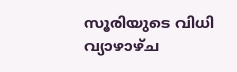സൂരിയുടെ വിധി വ്യാഴാഴ്ച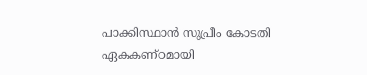പാക്കിസ്ഥാന്‍ സുപ്രീം കോടതി ഏകകണ്ഠമായി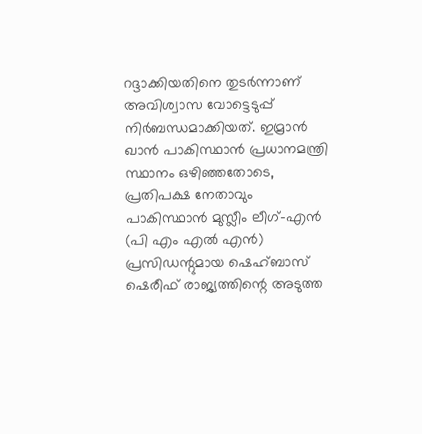റദ്ദാക്കിയതിനെ തുടര്‍ന്നാണ് അവിശ്വാസ വോട്ടെടുപ്പ് നിര്‍ബന്ധമാക്കിയത്. ഇമ്രാന്‍ ഖാന്‍ പാകിസ്ഥാന്‍ പ്രധാനമന്ത്രി സ്ഥാനം ഒഴിഞ്ഞതോടെ, പ്രതിപക്ഷ നേതാവും പാകിസ്ഥാന്‍ മുസ്ലീം ലീഗ്-എന്‍ (പി എം എല്‍ എന്‍) പ്രസിഡന്റുമായ ഷെഹ്ബാസ് ഷെരീഫ് രാജ്യത്തിന്റെ അടുത്ത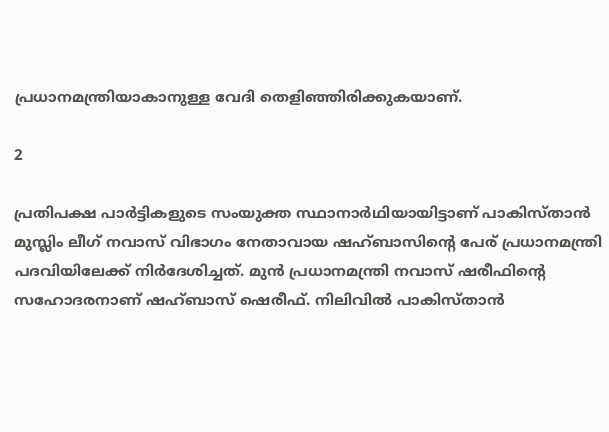പ്രധാനമന്ത്രിയാകാനുള്ള വേദി തെളിഞ്ഞിരിക്കുകയാണ്.

2

പ്രതിപക്ഷ പാര്‍ട്ടികളുടെ സംയുക്ത സ്ഥാനാര്‍ഥിയായിട്ടാണ് പാകിസ്താന്‍ മുസ്ലിം ലീഗ് നവാസ് വിഭാഗം നേതാവായ ഷഹ്ബാസിന്റെ പേര് പ്രധാനമന്ത്രി പദവിയിലേക്ക് നിര്‍ദേശിച്ചത്. മുന്‍ പ്രധാനമന്ത്രി നവാസ് ഷരീഫിന്റെ സഹോദരനാണ് ഷഹ്ബാസ് ഷെരീഫ്. നിലിവില്‍ പാകിസ്താന്‍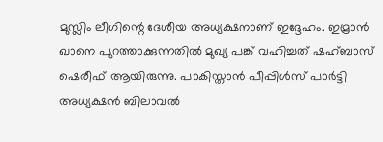മുസ്ലിം ലീഗിന്റെ ദേശീയ അധ്യക്ഷനാണ് ഇദ്ദേഹം. ഇമ്രാന്‍ ഖാനെ പുറത്താക്കുന്നതില്‍ മുഖ്യ പങ്ക് വഹിച്ചത് ഷഹ്ബാസ് ഷെരീഫ് ആയിരുന്നു. പാകിസ്താന്‍ പീപ്പിള്‍സ് പാര്‍ട്ടി അധ്യക്ഷന്‍ ബിലാവല്‍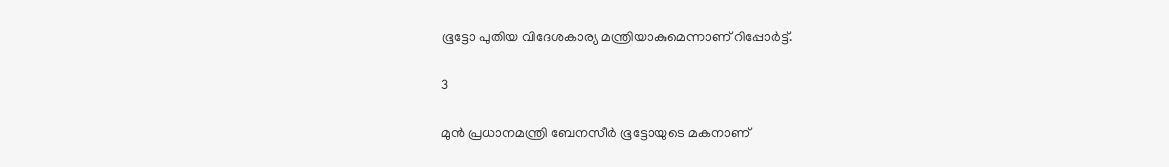ഭൂട്ടോ പുതിയ വിദേശകാര്യ മന്ത്രിയാകുമെന്നാണ് റിപ്പോര്‍ട്ട്.

3

മുന്‍ പ്രധാനമന്ത്രി ബേനസീര്‍ ഭൂട്ടോയുടെ മകനാണ്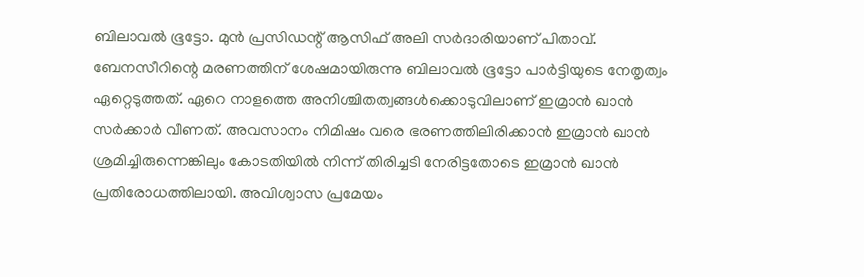ബിലാവല്‍ ഭൂട്ടോ. മുന്‍ പ്രസിഡന്റ് ആസിഫ് അലി സര്‍ദാരിയാണ് പിതാവ്. ബേനസീറിന്റെ മരണത്തിന് ശേഷമായിരുന്നു ബിലാവല്‍ ഭൂട്ടോ പാര്‍ട്ടിയുടെ നേതൃത്വം ഏറ്റെടുത്തത്. ഏറെ നാളത്തെ അനിശ്ചിതത്വങ്ങള്‍ക്കൊടുവിലാണ് ഇമ്രാന്‍ ഖാന്‍ സര്‍ക്കാര്‍ വീണത്. അവസാനം നിമിഷം വരെ ഭരണത്തിലിരിക്കാന്‍ ഇമ്രാന്‍ ഖാന്‍ ശ്രമിച്ചിരുന്നെങ്കിലും കോടതിയില്‍ നിന്ന് തിരിച്ചടി നേരിട്ടതോടെ ഇമ്രാന്‍ ഖാന്‍ പ്രതിരോധത്തിലായി. അവിശ്വാസ പ്രമേയം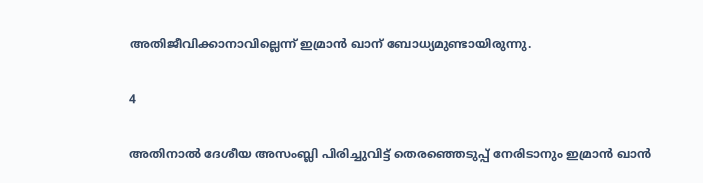അതിജീവിക്കാനാവില്ലെന്ന് ഇമ്രാന്‍ ഖാന് ബോധ്യമുണ്ടായിരുന്നു.

4

അതിനാല്‍ ദേശീയ അസംബ്ലി പിരിച്ചുവിട്ട് തെരഞ്ഞെടുപ്പ് നേരിടാനും ഇമ്രാന്‍ ഖാന്‍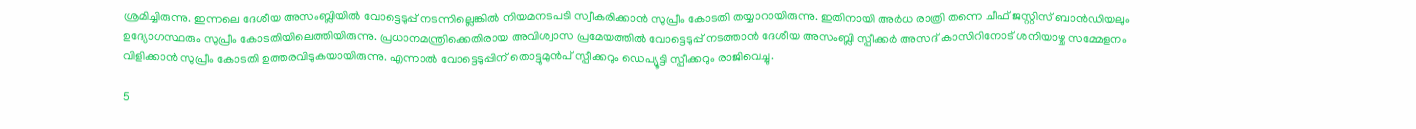ശ്രമിച്ചിരുന്നു. ഇന്നലെ ദേശീയ അസംബ്ലിയില്‍ വോട്ടെടുപ്പ് നടന്നില്ലെങ്കില്‍ നിയമനടപടി സ്വീകരിക്കാന്‍ സുപ്രീം കോടതി തയ്യാറായിരുന്നു. ഇതിനായി അര്‍ധ രാത്രി തന്നെ ചീഫ് ജസ്റ്റിസ് ബാന്‍ഡിയലും ഉദ്യോഗസ്ഥരും സുപ്രീം കോടതിയിലെത്തിയിരുന്നു. പ്രധാനമന്ത്രിക്കെതിരായ അവിശ്വാസ പ്രമേയത്തില്‍ വോട്ടെടുപ്പ് നടത്താന്‍ ദേശീയ അസംബ്ലി സ്പീക്കര്‍ അസദ് കാസിറിനോട് ശനിയാഴ്ച സമ്മേളനം വിളിക്കാന്‍ സുപ്രീം കോടതി ഉത്തരവിടുകയായിരുന്നു. എന്നാല്‍ വോട്ടെടുപ്പിന് തൊട്ടുമുന്‍പ് സ്പീക്കറും ഡെപ്യൂട്ടി സ്പീക്കറും രാജിവെച്ചു.

5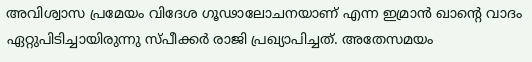അവിശ്വാസ പ്രമേയം വിദേശ ഗൂഢാലോചനയാണ് എന്ന ഇമ്രാന്‍ ഖാന്റെ വാദം ഏറ്റുപിടിച്ചായിരുന്നു സ്പീക്കര്‍ രാജി പ്രഖ്യാപിച്ചത്. അതേസമയം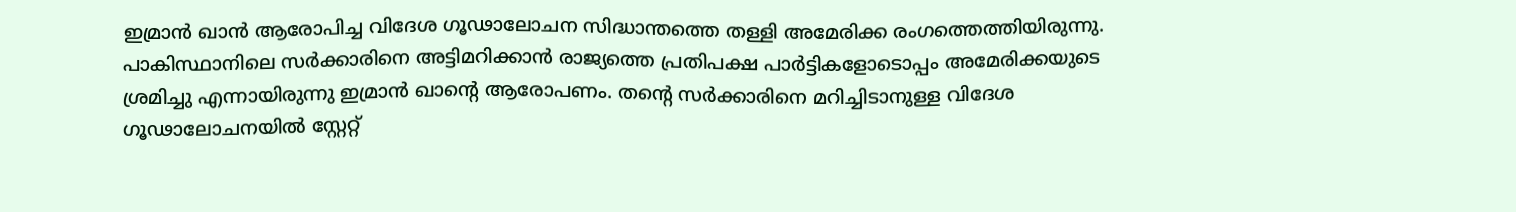ഇമ്രാന്‍ ഖാന്‍ ആരോപിച്ച വിദേശ ഗൂഢാലോചന സിദ്ധാന്തത്തെ തള്ളി അമേരിക്ക രംഗത്തെത്തിയിരുന്നു. പാകിസ്ഥാനിലെ സര്‍ക്കാരിനെ അട്ടിമറിക്കാന്‍ രാജ്യത്തെ പ്രതിപക്ഷ പാര്‍ട്ടികളോടൊപ്പം അമേരിക്കയുടെ ശ്രമിച്ചു എന്നായിരുന്നു ഇമ്രാന്‍ ഖാന്റെ ആരോപണം. തന്റെ സര്‍ക്കാരിനെ മറിച്ചിടാനുള്ള വിദേശ ഗൂഢാലോചനയില്‍ സ്റ്റേറ്റ്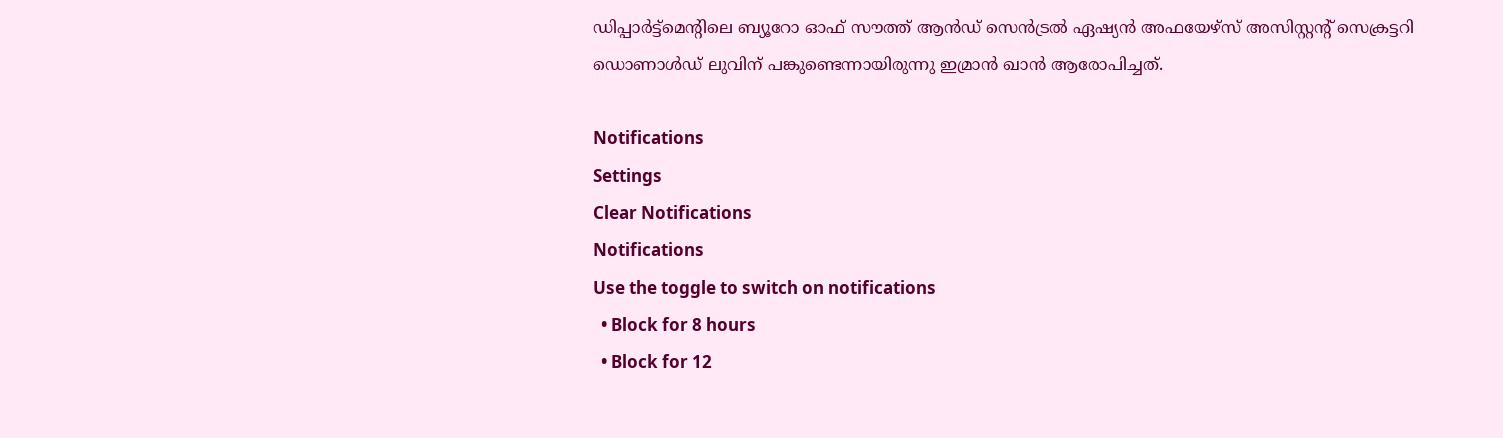ഡിപ്പാര്‍ട്ട്മെന്റിലെ ബ്യൂറോ ഓഫ് സൗത്ത് ആന്‍ഡ് സെന്‍ട്രല്‍ ഏഷ്യന്‍ അഫയേഴ്സ് അസിസ്റ്റന്റ് സെക്രട്ടറി ഡൊണാള്‍ഡ് ലുവിന് പങ്കുണ്ടെന്നായിരുന്നു ഇമ്രാന്‍ ഖാന്‍ ആരോപിച്ചത്.

Notifications
Settings
Clear Notifications
Notifications
Use the toggle to switch on notifications
  • Block for 8 hours
  • Block for 12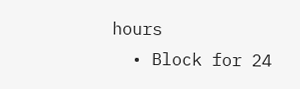hours
  • Block for 24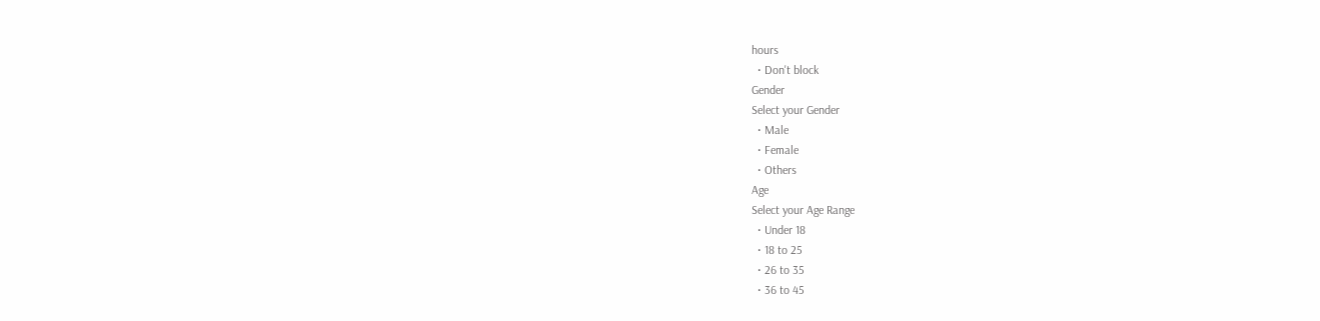hours
  • Don't block
Gender
Select your Gender
  • Male
  • Female
  • Others
Age
Select your Age Range
  • Under 18
  • 18 to 25
  • 26 to 35
  • 36 to 45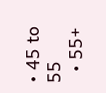• 45 to 55
  • 55+